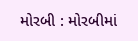મોરબી : મોરબીમાં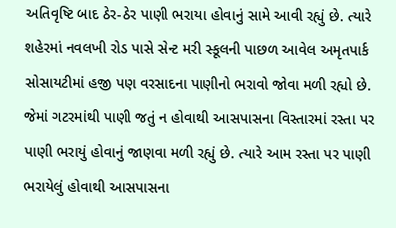અતિવૃષ્ટિ બાદ ઠેર-ઠેર પાણી ભરાયા હોવાનું સામે આવી રહ્યું છે. ત્યારે શહેરમાં નવલખી રોડ પાસે સેન્ટ મરી સ્કૂલની પાછળ આવેલ અમૃતપાર્ક સોસાયટીમાં હજી પણ વરસાદના પાણીનો ભરાવો જોવા મળી રહ્યો છે. જેમાં ગટરમાંથી પાણી જતું ન હોવાથી આસપાસના વિસ્તારમાં રસ્તા પર પાણી ભરાયું હોવાનું જાણવા મળી રહ્યું છે. ત્યારે આમ રસ્તા પર પાણી ભરાયેલું હોવાથી આસપાસના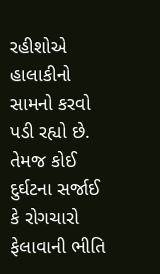રહીશોએ હાલાકીનો સામનો કરવો પડી રહ્યો છે. તેમજ કોઈ દુર્ઘટના સર્જાઈ કે રોગચારો ફેલાવાની ભીતિ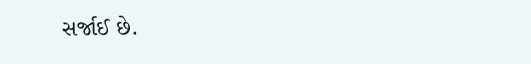સર્જાઈ છે.